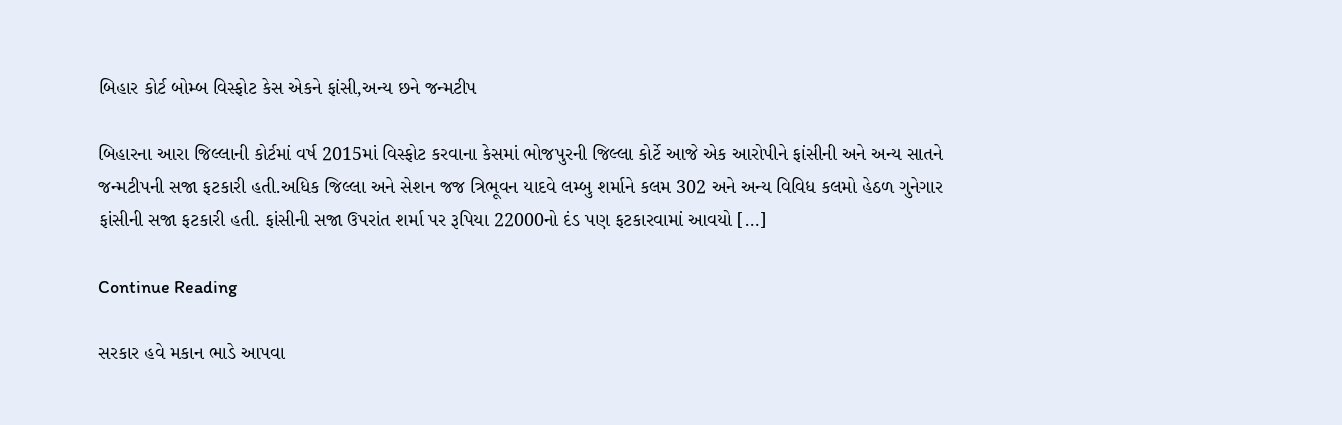બિહાર કોર્ટ બોમ્બ વિસ્ફોટ કેસ એકને ફાંસી,અન્ય છને જન્મટીપ

બિહારના આરા જિલ્લાની કોર્ટમાં વર્ષ 2015માં વિસ્ફોટ કરવાના કેસમાં ભોજપુરની જિલ્લા કોર્ટે આજે એક આરોપીને ફાંસીની અને અન્ય સાતને જન્મટીપની સજા ફટકારી હતી.અધિક જિલ્લા અને સેશન જજ ત્રિભૂવન યાદવે લમ્બુ શર્માને કલમ 302 અને અન્ય વિવિધ કલમો હેઠળ ગુનેગાર ફાંસીની સજા ફટકારી હતી. ફાંસીની સજા ઉપરાંત શર્મા પર રૂપિયા 22000નો દંડ પણ ફટકારવામાં આવયો […]

Continue Reading

સરકાર હવે મકાન ભાડે આપવા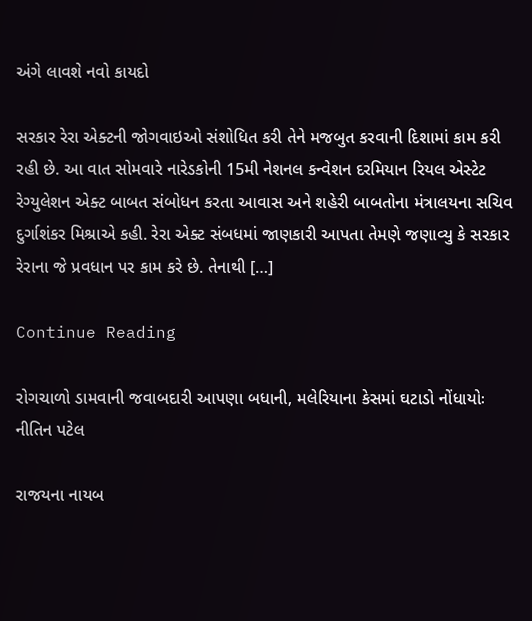અંગે લાવશે નવો કાયદો

સરકાર રેરા એક્ટની જોગવાઇઓ સંશોધિત કરી તેને મજબુત કરવાની દિશામાં કામ કરી રહી છે. આ વાત સોમવારે નારેડકોની 15મી નેશનલ કન્વેશન દરમિયાન રિયલ એસ્ટેટ રેગ્યુલેશન એક્ટ બાબત સંબોધન કરતા આવાસ અને શહેરી બાબતોના મંત્રાલયના સચિવ દુર્ગાશંકર મિશ્રાએ કહી. રેરા એક્ટ સંબધમાં જાણકારી આપતા તેમણે જણાવ્યુ કે સરકાર રેરાના જે પ્રવધાન પર કામ કરે છે. તેનાથી […]

Continue Reading

રોગચાળો ડામવાની જવાબદારી આપણા બધાની, મલેરિયાના કેસમાં ઘટાડો નોંધાયોઃ નીતિન પટેલ

રાજયના નાયબ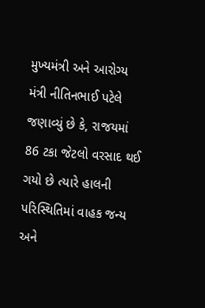મુખ્યમંત્રી અને આરોગ્ય મંત્રી નીતિનભાઈ પટેલે જણાવ્યું છે કે, રાજયમાં 86 ટકા જેટલો વરસાદ થઈ ગયો છે ત્યારે હાલની પરિસ્થિતિમાં વાહક જન્ય અને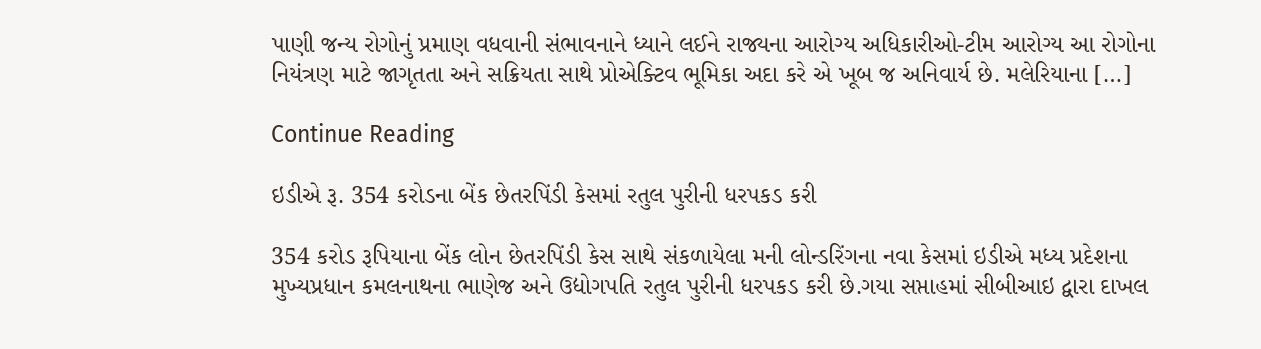પાણી જન્ય રોગોનું પ્રમાણ વધવાની સંભાવનાને ધ્યાને લઈને રાજ્યના આરોગ્ય અધિકારીઓ-ટીમ આરોગ્ય આ રોગોના નિયંત્રણ માટે જાગૃતતા અને સક્રિયતા સાથે પ્રોએક્ટિવ ભૂમિકા અદા કરે એ ખૂબ જ અનિવાર્ય છે. મલેરિયાના […]

Continue Reading

ઇડીએ રૂ. 354 કરોડના બેંક છેતરપિંડી કેસમાં રતુલ પુરીની ધરપકડ કરી

354 કરોડ રૂપિયાના બેંક લોન છેતરપિંડી કેસ સાથે સંકળાયેલા મની લોન્ડરિંગના નવા કેસમાં ઇડીએ મધ્ય પ્રદેશના મુખ્યપ્રધાન કમલનાથના ભાણેજ અને ઉદ્યોગપતિ રતુલ પુરીની ધરપકડ કરી છે.ગયા સપ્તાહમાં સીબીઆઇ દ્વારા દાખલ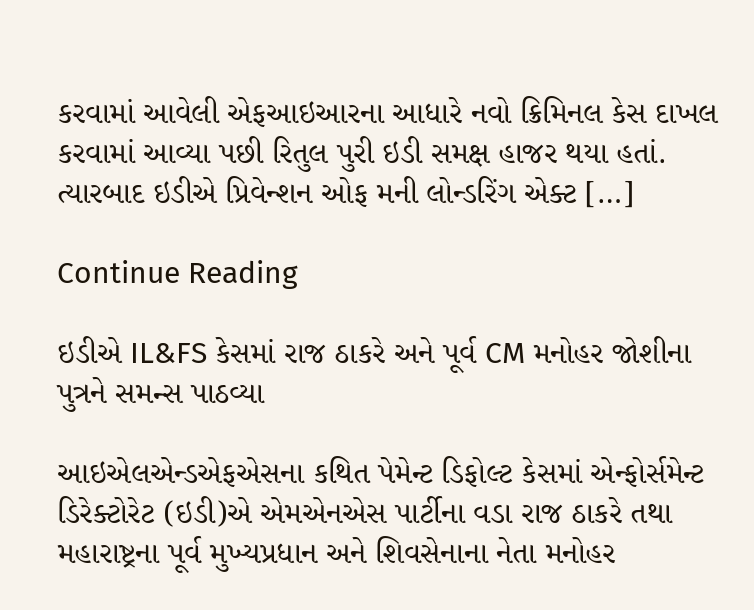કરવામાં આવેલી એફઆઇઆરના આધારે નવો ક્રિમિનલ કેસ દાખલ કરવામાં આવ્યા પછી રિતુલ પુરી ઇડી સમક્ષ હાજર થયા હતાં. ત્યારબાદ ઇડીએ પ્રિવેન્શન ઓફ મની લોન્ડરિંગ એક્ટ […]

Continue Reading

ઇડીએ IL&FS કેસમાં રાજ ઠાકરે અને પૂર્વ CM મનોહર જોશીના પુત્રને સમન્સ પાઠવ્યા

આઇએલએન્ડએફએસના કથિત પેમેન્ટ ડિફોલ્ટ કેસમાં એન્ફોર્સમેન્ટ ડિરેક્ટોરેટ (ઇડી)એ એમએનએસ પાર્ટીના વડા રાજ ઠાકરે તથા મહારાષ્ટ્રના પૂર્વ મુખ્યપ્રધાન અને શિવસેનાના નેતા મનોહર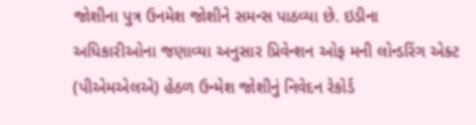જોશીના પુત્ર ઉનમેશ જોશીને સમન્સ પાઠવ્યા છે. ઇડીના અધિકારીઓના જણાવ્યા અનુસાર પ્રિવેન્શન ઓફ મની લોન્ડરિંગ એક્ટ (પીએમએલએ) હેઠળ ઉન્મેશ જોશીનું નિવેદન રેકોર્ડ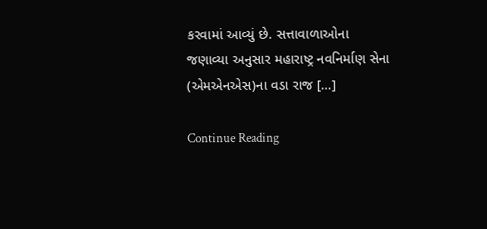કરવામાં આવ્યું છે. સત્તાવાળાઓના જણાવ્યા અનુસાર મહારાષ્ટ્ર નવનિર્માણ સેના (એમએનએસ)ના વડા રાજ […]

Continue Reading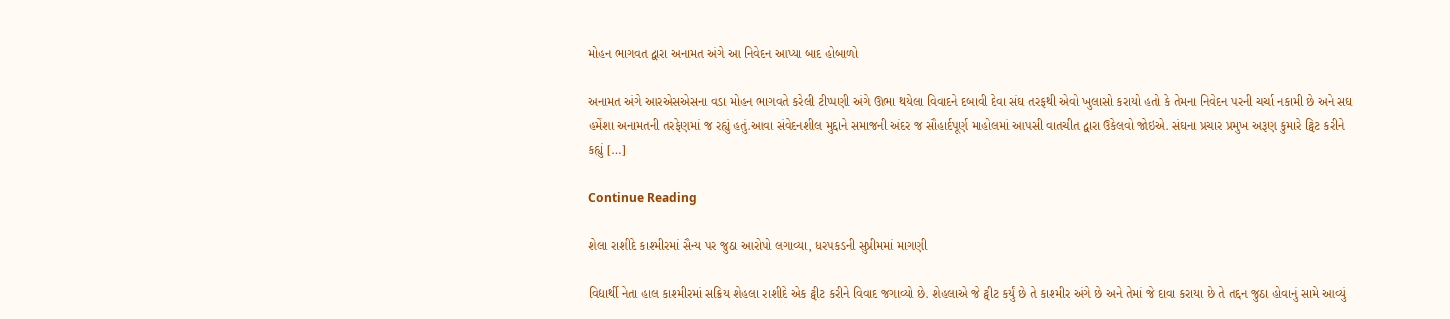મોહન ભાગવત દ્વારા અનામત અંગે આ નિવેદન આપ્યા બાદ હોબાળો

અનામત અંગે આરએસએસના વડા મોહન ભાગવતે કરેલી ટીપ્પણી અંગે ઊભા થયેલા વિવાદને દબાવી દેવા સંઘ તરફથી એવો ખુલાસો કરાયો હતો કે તેમના નિવેદન પરની ચર્ચા નકામી છે અને સઘ હમેંશા અનામતની તરફેણમાં જ રહ્યું હતું.આવા સંવેદનશીલ મુદ્દાને સમાજની અંદર જ સૌહાર્દપૂર્ણ માહોલમાં આપસી વાતચીત દ્વારા ઉકેલવો જોઇએ. સંઘના પ્રચાર પ્રમુખ અરૂણ કુમારે ટ્વિટ કરીને કહ્યું […]

Continue Reading

શેલા રાશીદે કાશ્મીરમાં સૈન્ય પર જુઠા આરોપો લગાવ્યા, ધરપકડની સુપ્રીમમાં માગણી

વિદ્યાર્થી નેતા હાલ કાશ્મીરમાં સક્રિય શેહલા રાશીદે એક ટ્વીટ કરીને વિવાદ જગાવ્યો છે. શેહલાએ જે ટ્વીટ કર્યું છે તે કાશ્મીર અંગે છે અને તેમાં જે દાવા કરાયા છે તે તદ્દન જુઠા હોવાનું સામે આવ્યું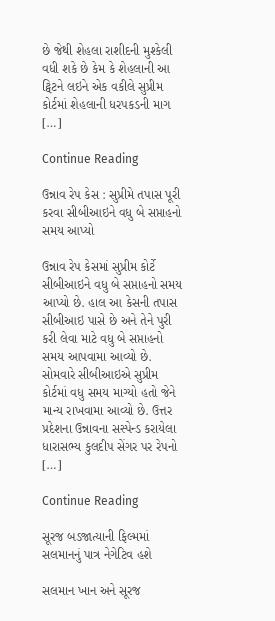છે જેથી શેહલા રાશીદની મુશ્કેલી વધી શકે છે કેમ કે શેહલાની આ ટ્વિટને લઇને એક વકીલે સુપ્રીમ કોર્ટમાં શેહલાની ધરપકડની માગ […]

Continue Reading

ઉન્નાવ રેપ કેસ : સુપ્રીમે તપાસ પૂરી કરવા સીબીઆઇને વધુ બે સપ્તાહનો સમય આપ્યો

ઉન્નાવ રેપ કેસમાં સુપ્રીમ કોર્ટે સીબીઆઇને વધુ બે સપ્તાહનો સમય આપ્યો છે. હાલ આ કેસની તપાસ સીબીઆઇ પાસે છે અને તેને પુરી કરી લેવા માટે વધુ બે સપ્તાહનો સમય આપવામા આવ્યો છે. સોમવારે સીબીઆઇએ સુપ્રીમ કોર્ટમાં વધુ સમય માગ્યો હતો જેને માન્ય રાખવામા આવ્યો છે. ઉત્તર પ્રદેશના ઉન્નાવના સસ્પેન્ડ કરાયેલા ધારાસભ્ય કુલદીપ સેંગર પર રેપનો […]

Continue Reading

સૂરજ બડજાત્યાની ફિલ્મમાં સલમાનનું પાત્ર નેગેટિવ હશે

સલમાન ખાન અને સૂરજ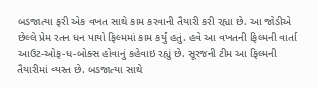બડજાત્યા ફરી એક વખત સાથે કામ કરવાની તૈયારી કરી રહ્યા છે. આ જોડીએ છેલ્લે પ્રેમ રતન ધન પાયો ફિલ્મમાં કામ કર્યું હતું. હવે આ વખતની ફિલ્મની વાર્તા આઉટ-ઓફ-ધ-બોક્સ હોવાનું કહેવાઇ રહ્યું છે. સૂરજની ટીમ આ ફિલ્મની તૈયારીમાં વ્યસ્ત છે. બડજાત્યા સાથે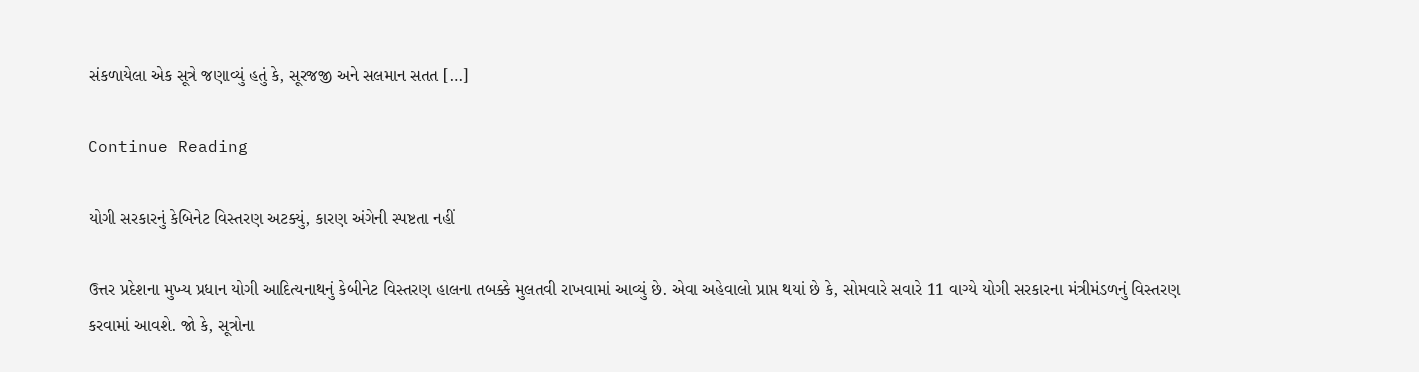સંકળાયેલા એક સૂત્રે જણાવ્યું હતું કે, સૂરજજી અને સલમાન સતત […]

Continue Reading

યોગી સરકારનું કેબિનેટ વિસ્તરણ અટક્યું, કારણ અંગેની સ્પષ્ટતા નહીં

ઉત્તર પ્રદેશના મુખ્ય પ્રધાન યોગી આદિત્યનાથનું કેબીનેટ વિસ્તરણ હાલના તબક્કે મુલતવી રાખવામાં આવ્યું છે. એવા અહેવાલો પ્રાપ્ત થયાં છે કે, સોમવારે સવારે 11 વાગ્યે યોગી સરકારના મંત્રીમંડળનું વિસ્તરણ કરવામાં આવશે. જો કે, સૂત્રોના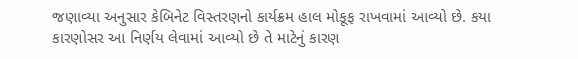જણાવ્યા અનુસાર કેબિનેટ વિસ્તરણનો કાર્યક્રમ હાલ મોકૂફ રાખવામાં આવ્યો છે. કયા કારણોસર આ નિર્ણય લેવામાં આવ્યો છે તે માટેનું કારણ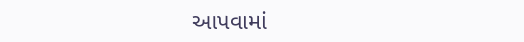આપવામાં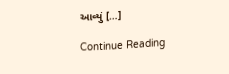આવ્યું […]

Continue Reading